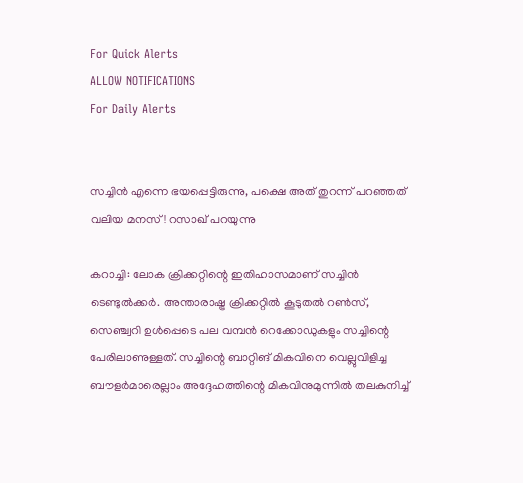For Quick Alerts
ALLOW NOTIFICATIONS
For Daily Alerts


സച്ചിന്‍ എന്നെ ഭയപ്പെട്ടിരുന്നു, പക്ഷെ അത് തുറന്ന് പറഞ്ഞത് വലിയ മനസ്! റസാഖ് പറയുന്നു

കറാച്ചി: ലോക ക്രിക്കറ്റിന്റെ ഇതിഹാസമാണ് സച്ചിന്‍ ടെണ്ടുല്‍ക്കര്‍. അന്താരാഷ്ട്ര ക്രിക്കറ്റില്‍ കൂടുതല്‍ റണ്‍സ്, സെഞ്ച്വറി ഉള്‍പ്പെടെ പല വമ്പന്‍ റെക്കോഡുകളും സച്ചിന്റെ പേരിലാണുള്ളത്. സച്ചിന്റെ ബാറ്റിങ് മികവിനെ വെല്ലുവിളിച്ച ബൗളര്‍മാരെല്ലാം അദ്ദേഹത്തിന്റെ മികവിനുമുന്നില്‍ തലകുനിച്ച്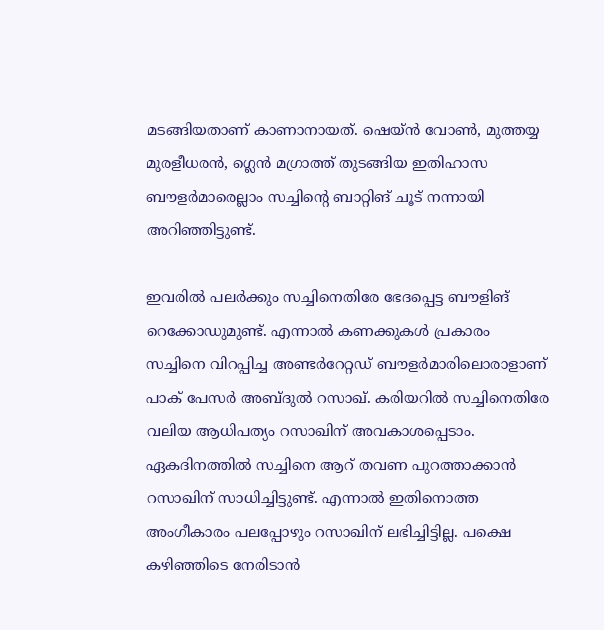മടങ്ങിയതാണ് കാണാനായത്. ഷെയ്ന്‍ വോണ്‍, മുത്തയ്യ മുരളീധരന്‍, ഗ്ലെന്‍ മഗ്രാത്ത് തുടങ്ങിയ ഇതിഹാസ ബൗളര്‍മാരെല്ലാം സച്ചിന്റെ ബാറ്റിങ് ചൂട് നന്നായി അറിഞ്ഞിട്ടുണ്ട്.

ഇവരില്‍ പലര്‍ക്കും സച്ചിനെതിരേ ഭേദപ്പെട്ട ബൗളിങ് റെക്കോഡുമുണ്ട്. എന്നാല്‍ കണക്കുകള്‍ പ്രകാരം സച്ചിനെ വിറപ്പിച്ച അണ്ടര്‍റേറ്റഡ് ബൗളര്‍മാരിലൊരാളാണ് പാക് പേസര്‍ അബ്ദുല്‍ റസാഖ്. കരിയറില്‍ സച്ചിനെതിരേ വലിയ ആധിപത്യം റസാഖിന് അവകാശപ്പെടാം. ഏകദിനത്തില്‍ സച്ചിനെ ആറ് തവണ പുറത്താക്കാന്‍ റസാഖിന് സാധിച്ചിട്ടുണ്ട്. എന്നാല്‍ ഇതിനൊത്ത അംഗീകാരം പലപ്പോഴും റസാഖിന് ലഭിച്ചിട്ടില്ല. പക്ഷെ കഴിഞ്ഞിടെ നേരിടാന്‍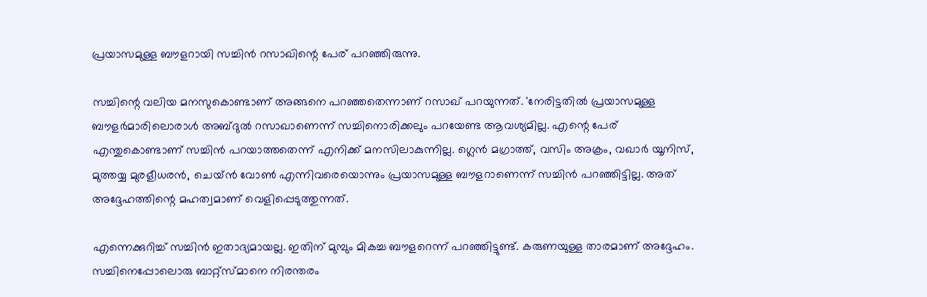പ്രയാസമുള്ള ബൗളറായി സച്ചിന്‍ റസാഖിന്റെ പേര് പറഞ്ഞിരുന്നു.

സച്ചിന്റെ വലിയ മനസുകൊണ്ടാണ് അങ്ങനെ പറഞ്ഞതെന്നാണ് റസാഖ് പറയുന്നത്. 'നേരിട്ടതില്‍ പ്രയാസമുള്ള ബൗളര്‍മാരിലൊരാള്‍ അബ്ദുല്‍ റസാഖാണെന്ന് സച്ചിനൊരിക്കലും പറയേണ്ട ആവശ്യമില്ല. എന്റെ പേര് എന്തുകൊണ്ടാണ് സച്ചിന്‍ പറയാത്തതെന്ന് എനിക്ക് മനസിലാകുന്നില്ല. ഗ്ലെന്‍ മഗ്രാത്ത്, വസിം അക്രം, വഖാര്‍ യൂനിസ്, മുത്തയ്യ മുരളീധരന്‍, ചെയ്ന്‍ വോണ്‍ എന്നിവരെയൊന്നും പ്രയാസമുള്ള ബൗളറാണെന്ന് സച്ചിന്‍ പറഞ്ഞിട്ടില്ല. അത് അദ്ദേഹത്തിന്റെ മഹത്വമാണ് വെളിപ്പെടുത്തുന്നത്.

എന്നെക്കുറിച്ച് സച്ചിന്‍ ഇതാദ്യമായല്ല. ഇതിന് മുമ്പും മികച്ച ബൗളറെന്ന് പറഞ്ഞിട്ടുണ്ട്. കരുണയുള്ള താരമാണ് അദ്ദേഹം. സച്ചിനെപ്പോലൊരു ബാറ്റ്‌സ്മാനെ നിരന്തരം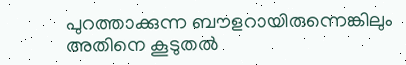പുറത്താക്കുന്ന ബൗളറായിരുന്നെങ്കിലും അതിനെ കൂടുതല്‍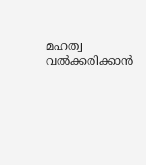മഹത്വ വല്‍ക്കരിക്കാന്‍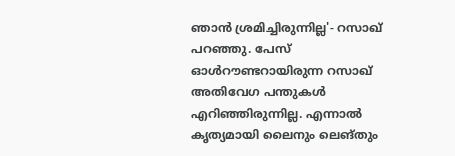ഞാന്‍ ശ്രമിച്ചിരുന്നില്ല'- റസാഖ് പറഞ്ഞു. പേസ് ഓള്‍റൗണ്ടറായിരുന്ന റസാഖ് അതിവേഗ പന്തുകള്‍ എറിഞ്ഞിരുന്നില്ല. എന്നാല്‍ കൃത്യമായി ലൈനും ലെങ്തും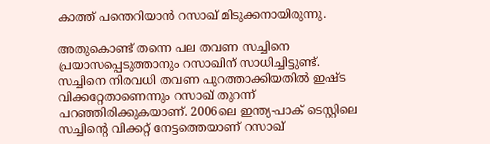കാത്ത് പന്തെറിയാന്‍ റസാഖ് മിടുക്കനായിരുന്നു.

അതുകൊണ്ട് തന്നെ പല തവണ സച്ചിനെ പ്രയാസപ്പെടുത്താനും റസാഖിന് സാധിച്ചിട്ടുണ്ട്. സച്ചിനെ നിരവധി തവണ പുറത്താക്കിയതില്‍ ഇഷ്ട വിക്കറ്റേതാണെന്നും റസാഖ് തുറന്ന് പറഞ്ഞിരിക്കുകയാണ്. 2006ലെ ഇന്ത്യ-പാക് ടെസ്റ്റിലെ സച്ചിന്റെ വിക്കറ്റ് നേട്ടത്തെയാണ് റസാഖ്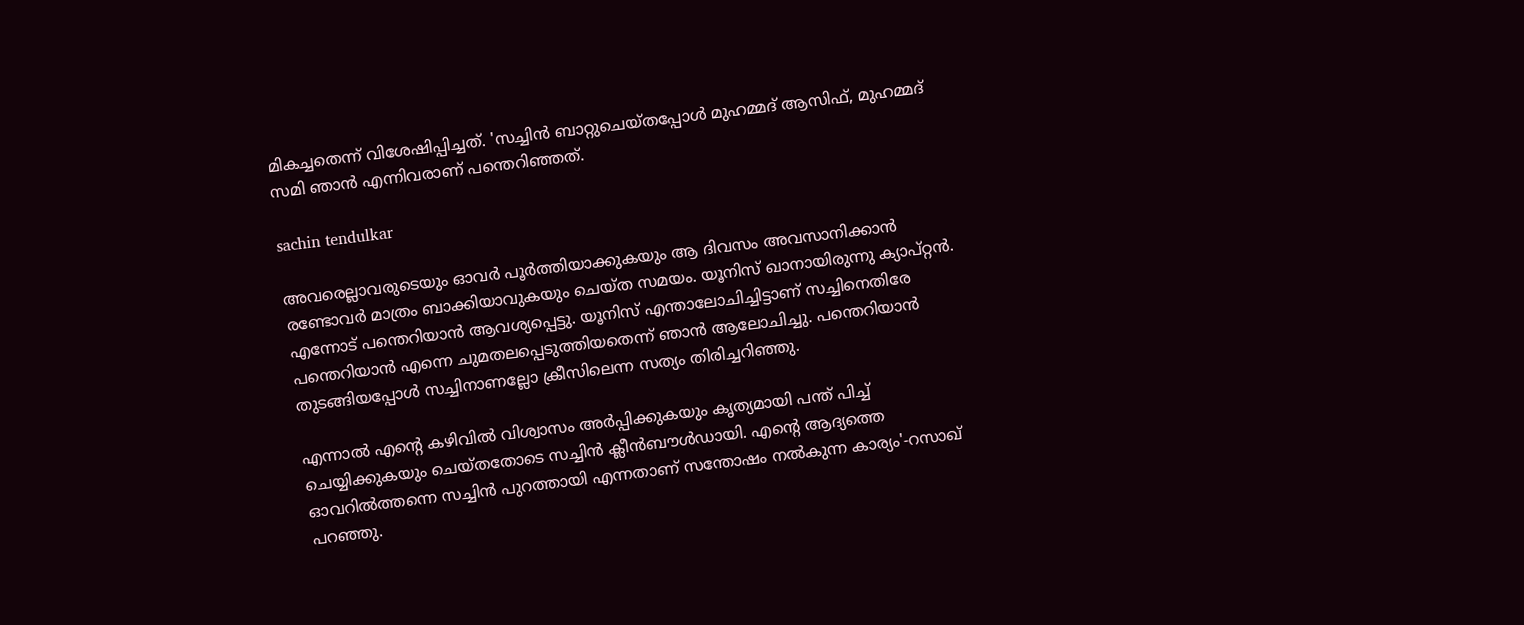മികച്ചതെന്ന് വിശേഷിപ്പിച്ചത്. 'സച്ചിന്‍ ബാറ്റുചെയ്തപ്പോള്‍ മുഹമ്മദ് ആസിഫ്, മുഹമ്മദ് സമി ഞാന്‍ എന്നിവരാണ് പന്തെറിഞ്ഞത്.

sachin tendulkar

അവരെല്ലാവരുടെയും ഓവര്‍ പൂര്‍ത്തിയാക്കുകയും ആ ദിവസം അവസാനിക്കാന്‍ രണ്ടോവര്‍ മാത്രം ബാക്കിയാവുകയും ചെയ്ത സമയം. യൂനിസ് ഖാനായിരുന്നു ക്യാപ്റ്റന്‍. എന്നോട് പന്തെറിയാന്‍ ആവശ്യപ്പെട്ടു. യൂനിസ് എന്താലോചിച്ചിട്ടാണ് സച്ചിനെതിരേ പന്തെറിയാന്‍ എന്നെ ചുമതലപ്പെടുത്തിയതെന്ന് ഞാന്‍ ആലോചിച്ചു. പന്തെറിയാന്‍ തുടങ്ങിയപ്പോള്‍ സച്ചിനാണല്ലോ ക്രീസിലെന്ന സത്യം തിരിച്ചറിഞ്ഞു.

എന്നാല്‍ എന്റെ കഴിവില്‍ വിശ്വാസം അര്‍പ്പിക്കുകയും കൃത്യമായി പന്ത് പിച്ച് ചെയ്യിക്കുകയും ചെയ്തതോടെ സച്ചിന്‍ ക്ലീന്‍ബൗള്‍ഡായി. എന്റെ ആദ്യത്തെ ഓവറില്‍ത്തന്നെ സച്ചിന്‍ പുറത്തായി എന്നതാണ് സന്തോഷം നല്‍കുന്ന കാര്യം'-റസാഖ് പറഞ്ഞു.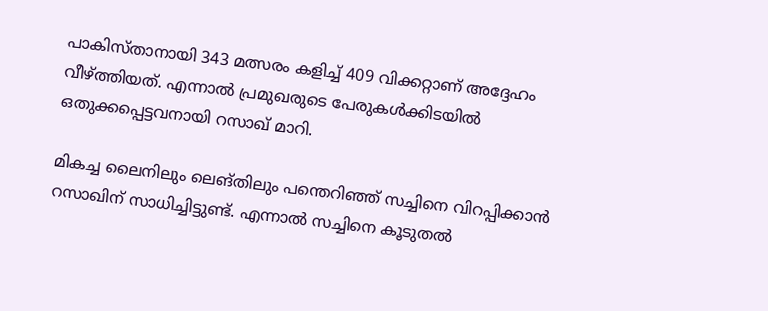പാകിസ്താനായി 343 മത്സരം കളിച്ച് 409 വിക്കറ്റാണ് അദ്ദേഹം വീഴ്ത്തിയത്. എന്നാല്‍ പ്രമുഖരുടെ പേരുകള്‍ക്കിടയില്‍ ഒതുക്കപ്പെട്ടവനായി റസാഖ് മാറി.

മികച്ച ലൈനിലും ലെങ്തിലും പന്തെറിഞ്ഞ് സച്ചിനെ വിറപ്പിക്കാന്‍ റസാഖിന് സാധിച്ചിട്ടുണ്ട്. എന്നാല്‍ സച്ചിനെ കൂടുതല്‍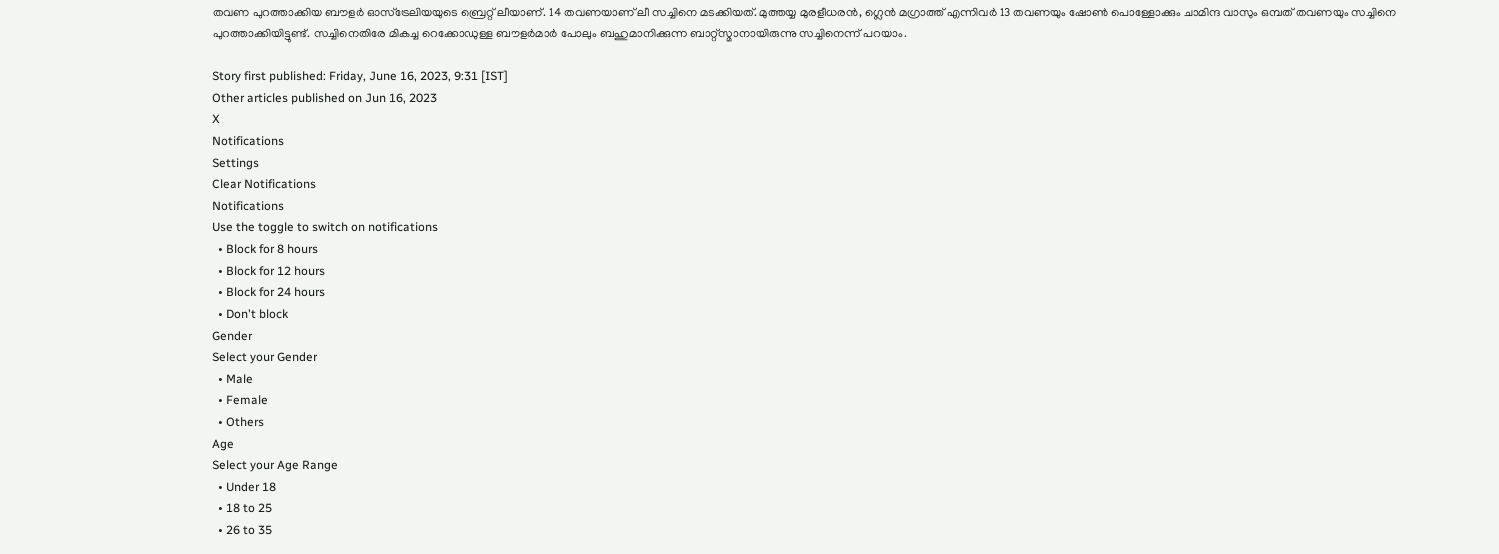തവണ പുറത്താക്കിയ ബൗളര്‍ ഓസ്‌ട്രേലിയയുടെ ബ്രെറ്റ് ലീയാണ്. 14 തവണയാണ് ലീ സച്ചിനെ മടക്കിയത്. മുത്തയ്യ മുരളീധരന്‍, ഗ്ലെന്‍ മഗ്രാത്ത് എന്നിവര്‍ 13 തവണയും ഷോണ്‍ പൊള്ളോക്കും ചാമിന്ദ വാസും ഒമ്പത് തവണയും സച്ചിനെ പുറത്താക്കിയിട്ടുണ്ട്. സച്ചിനെതിരേ മികച്ച റെക്കോഡുള്ള ബൗളര്‍മാര്‍ പോലും ബഹുമാനിക്കുന്ന ബാറ്റ്‌സ്മാനായിരുന്നു സച്ചിനെന്ന് പറയാം.

Story first published: Friday, June 16, 2023, 9:31 [IST]
Other articles published on Jun 16, 2023
X
Notifications
Settings
Clear Notifications
Notifications
Use the toggle to switch on notifications
  • Block for 8 hours
  • Block for 12 hours
  • Block for 24 hours
  • Don't block
Gender
Select your Gender
  • Male
  • Female
  • Others
Age
Select your Age Range
  • Under 18
  • 18 to 25
  • 26 to 35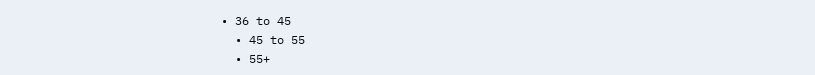• 36 to 45
  • 45 to 55
  • 55+